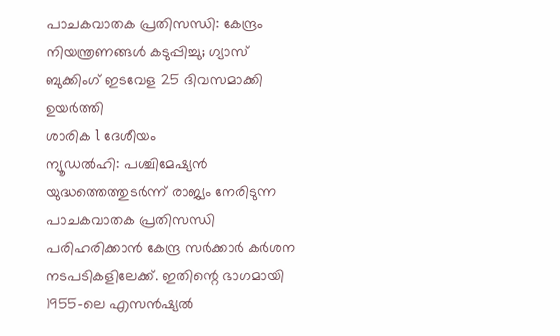പാചകവാതക പ്രതിസന്ധി: കേന്ദ്രം നിയന്ത്രണങ്ങൾ കടുപ്പിച്ചു; ഗ്യാസ് ബുക്കിംഗ് ഇടവേള 25 ദിവസമാക്കി ഉയർത്തി
ശാരിക l ദേശീയം
ന്യൂഡൽഹി: പശ്ചിമേഷ്യൻ യുദ്ധത്തെത്തുടർന്ന് രാജ്യം നേരിടുന്ന പാചകവാതക പ്രതിസന്ധി പരിഹരിക്കാൻ കേന്ദ്ര സർക്കാർ കർശന നടപടികളിലേക്ക്. ഇതിന്റെ ഭാഗമായി 1955-ലെ എസൻഷ്യൽ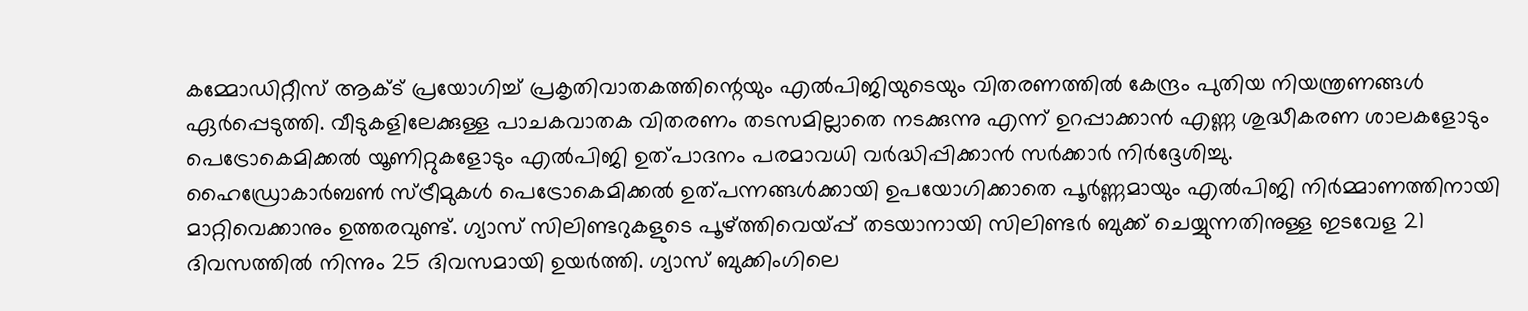കമ്മോഡിറ്റീസ് ആക്ട് പ്രയോഗിച്ച് പ്രകൃതിവാതകത്തിന്റെയും എൽപിജിയുടെയും വിതരണത്തിൽ കേന്ദ്രം പുതിയ നിയന്ത്രണങ്ങൾ ഏർപ്പെടുത്തി. വീടുകളിലേക്കുള്ള പാചകവാതക വിതരണം തടസമില്ലാതെ നടക്കുന്നു എന്ന് ഉറപ്പാക്കാൻ എണ്ണ ശുദ്ധീകരണ ശാലകളോടും പെട്രോകെമിക്കൽ യൂണിറ്റുകളോടും എൽപിജി ഉത്പാദനം പരമാവധി വർദ്ധിപ്പിക്കാൻ സർക്കാർ നിർദ്ദേശിച്ചു.
ഹൈഡ്രോകാർബൺ സ്ട്രീമുകൾ പെട്രോകെമിക്കൽ ഉത്പന്നങ്ങൾക്കായി ഉപയോഗിക്കാതെ പൂർണ്ണമായും എൽപിജി നിർമ്മാണത്തിനായി മാറ്റിവെക്കാനും ഉത്തരവുണ്ട്. ഗ്യാസ് സിലിണ്ടറുകളുടെ പൂഴ്ത്തിവെയ്പ്പ് തടയാനായി സിലിണ്ടർ ബുക്ക് ചെയ്യുന്നതിനുള്ള ഇടവേള 21 ദിവസത്തിൽ നിന്നും 25 ദിവസമായി ഉയർത്തി. ഗ്യാസ് ബുക്കിംഗിലെ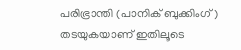പരിഭ്രാന്തി (പാനിക് ബുക്കിംഗ്) തടയുകയാണ് ഇതിലൂടെ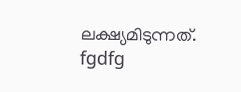ലക്ഷ്യമിടുന്നത്.
fgdfg